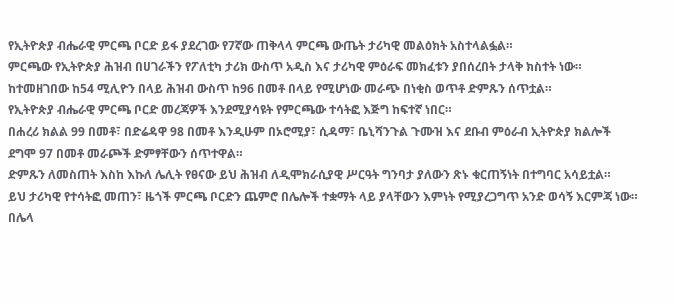የኢትዮጵያ ብሔራዊ ምርጫ ቦርድ ይፋ ያደረገው የ7ኛው ጠቅላላ ምርጫ ውጤት ታሪካዊ መልዕክት አስተላልፏል።
ምርጫው የኢትዮጵያ ሕዝብ በሀገራችን የፖለቲካ ታሪክ ውስጥ አዲስ እና ታሪካዊ ምዕራፍ መክፈቱን ያበሰረበት ታላቅ ክስተት ነው።
ከተመዘገበው ከ54 ሚሊዮን በላይ ሕዝብ ውስጥ ከ96 በመቶ በላይ የሚሆነው መራጭ በነቂስ ወጥቶ ድምጹን ሰጥቷል።
የኢትዮጵያ ብሔራዊ ምርጫ ቦርድ መረጃዎች እንደሚያሳዩት የምርጫው ተሳትፎ እጅግ ከፍተኛ ነበር።
በሐረሪ ክልል 99 በመቶ፣ በድሬዳዋ 98 በመቶ እንዲሁም በኦሮሚያ፣ ሲዳማ፣ ቤኒሻንጉል ጉሙዝ እና ደቡብ ምዕራብ ኢትዮጵያ ክልሎች ደግሞ 97 በመቶ መራጮች ድምፃቸውን ሰጥተዋል።
ድምጹን ለመስጠት እስከ እኩለ ሌሊት የፀናው ይህ ሕዝብ ለዲሞክራሲያዊ ሥርዓት ግንባታ ያለውን ጽኑ ቁርጠኝነት በተግባር አሳይቷል።
ይህ ታሪካዊ የተሳትፎ መጠን፣ ዜጎች ምርጫ ቦርድን ጨምሮ በሌሎች ተቋማት ላይ ያላቸውን እምነት የሚያረጋግጥ አንድ ወሳኝ እርምጃ ነው።
በሌላ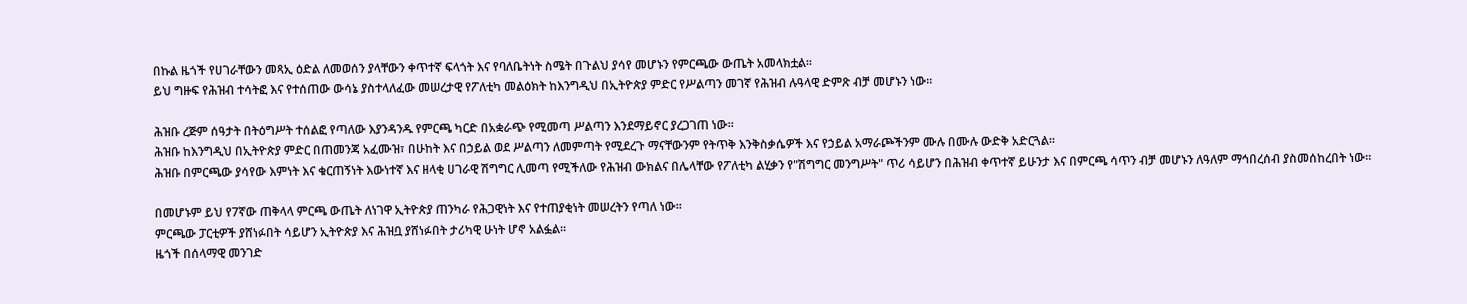በኩል ዜጎች የሀገራቸውን መጻኢ ዕድል ለመወሰን ያላቸውን ቀጥተኛ ፍላጎት እና የባለቤትነት ስሜት በጉልህ ያሳየ መሆኑን የምርጫው ውጤት አመላክቷል።
ይህ ግዙፍ የሕዝብ ተሳትፎ እና የተሰጠው ውሳኔ ያስተላለፈው መሠረታዊ የፖለቲካ መልዕክት ከእንግዲህ በኢትዮጵያ ምድር የሥልጣን መገኛ የሕዝብ ሉዓላዊ ድምጽ ብቻ መሆኑን ነው።

ሕዝቡ ረጅም ሰዓታት በትዕግሥት ተሰልፎ የጣለው እያንዳንዱ የምርጫ ካርድ በአቋራጭ የሚመጣ ሥልጣን እንደማይኖር ያረጋገጠ ነው።
ሕዝቡ ከእንግዲህ በኢትዮጵያ ምድር በጠመንጃ አፈሙዝ፣ በሁከት እና በኃይል ወደ ሥልጣን ለመምጣት የሚደረጉ ማናቸውንም የትጥቅ እንቅስቃሴዎች እና የኃይል አማራጮችንም ሙሉ በሙሉ ውድቅ አድርጓል።
ሕዝቡ በምርጫው ያሳየው እምነት እና ቁርጠኝነት እውነተኛ እና ዘላቂ ሀገራዊ ሽግግር ሊመጣ የሚችለው የሕዝብ ውክልና በሌላቸው የፖለቲካ ልሂቃን የ"ሽግግር መንግሥት" ጥሪ ሳይሆን በሕዝብ ቀጥተኛ ይሁንታ እና በምርጫ ሳጥን ብቻ መሆኑን ለዓለም ማኅበረሰብ ያስመሰከረበት ነው።

በመሆኑም ይህ የ7ኛው ጠቅላላ ምርጫ ውጤት ለነገዋ ኢትዮጵያ ጠንካራ የሕጋዊነት እና የተጠያቂነት መሠረትን የጣለ ነው።
ምርጫው ፓርቲዎች ያሸነፉበት ሳይሆን ኢትዮጵያ እና ሕዝቧ ያሸነፉበት ታሪካዊ ሁነት ሆኖ አልፏል።
ዜጎች በሰላማዊ መንገድ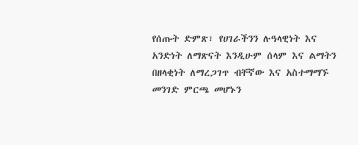የሰጡት ድምጽ፣ የሀገራችንን ሉዓላዊነት እና አንድነት ለማጽናት እንዲሁም ሰላም እና ልማትን በዘላቂነት ለማረጋገጥ ብቸኛው እና አስተማማኙ መንገድ ምርጫ መሆኑን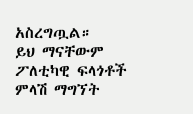አስረግጧል።
ይህ ማናቸውም ፖለቲካዊ ፍላጎቶች ምላሽ ማግኘት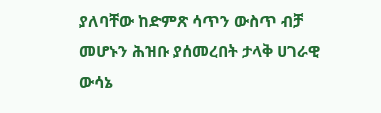ያለባቸው ከድምጽ ሳጥን ውስጥ ብቻ መሆኑን ሕዝቡ ያሰመረበት ታላቅ ሀገራዊ ውሳኔ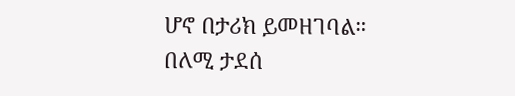ሆኖ በታሪክ ይመዘገባል።
በለሚ ታደሰ